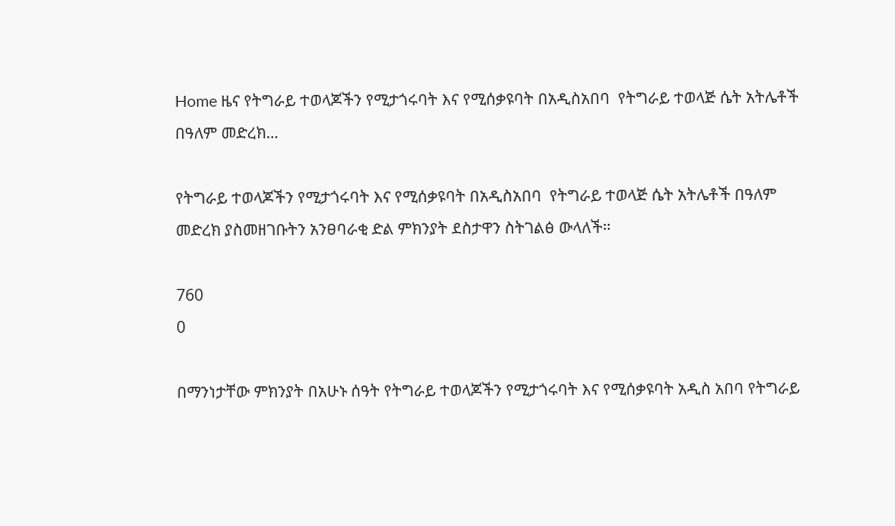Home ዜና የትግራይ ተወላጆችን የሚታጎሩባት እና የሚሰቃዩባት በአዲስአበባ  የትግራይ ተወላጅ ሴት አትሌቶች በዓለም መድረክ...

የትግራይ ተወላጆችን የሚታጎሩባት እና የሚሰቃዩባት በአዲስአበባ  የትግራይ ተወላጅ ሴት አትሌቶች በዓለም መድረክ ያስመዘገቡትን አንፀባራቂ ድል ምክንያት ደስታዋን ስትገልፅ ውላለች።

760
0

በማንነታቸው ምክንያት በአሁኑ ሰዓት የትግራይ ተወላጆችን የሚታጎሩባት እና የሚሰቃዩባት አዲስ አበባ የትግራይ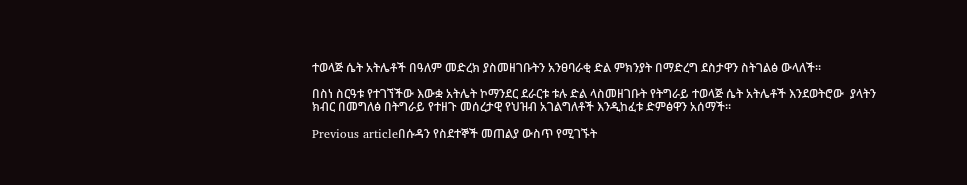ተወላጅ ሴት አትሌቶች በዓለም መድረክ ያስመዘገቡትን አንፀባራቂ ድል ምክንያት በማድረግ ደስታዋን ስትገልፅ ውላለች።

በስነ ስርዓቱ የተገኘችው እውቋ አትሌት ኮማንደር ደራርቱ ቱሉ ድል ላስመዘገቡት የትግራይ ተወላጅ ሴት አትሌቶች እንደወትሮው  ያላትን ክብር በመግለፅ በትግራይ የተዘጉ መሰረታዊ የህዝብ አገልግለቶች እንዲከፈቱ ድምፅዋን አሰማች።

Previous articleበሱዳን የስደተኞች መጠልያ ውስጥ የሚገኙት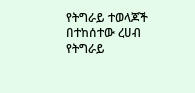የትግራይ ተወላጆች በተከሰተው ረሀብ   የትግራይ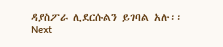ዳያስፖራ ሊደርሱልን ይገባል አሉ፡፡
Next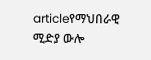articleየማህበራዊ ሚድያ ውሎ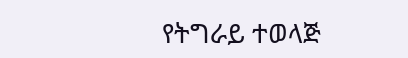የትግራይ ተወላጅ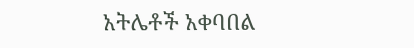አትሌቶች አቀባበል